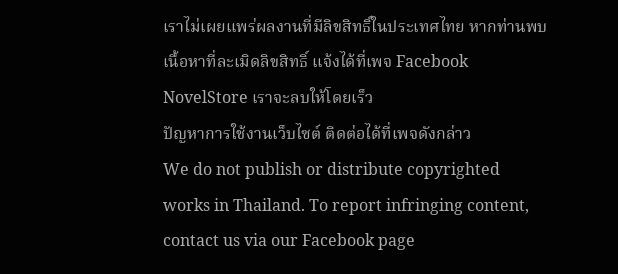เราไม่เผยแพร่ผลงานที่มีลิขสิทธิ์ในประเทศไทย หากท่านพบเนื้อหาที่ละเมิดลิขสิทธิ์ แจ้งได้ที่เพจ Facebook NovelStore เราจะลบให้โดยเร็ว
ปัญหาการใช้งานเว็บไซต์ ติดต่อได้ที่เพจดังกล่าว
We do not publish or distribute copyrighted works in Thailand. To report infringing content, contact us via our Facebook page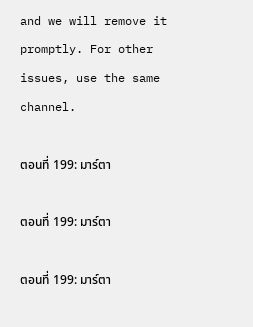and we will remove it promptly. For other issues, use the same channel.

ตอนที่ 199: มาร์ตา

ตอนที่ 199: มาร์ตา

ตอนที่ 199: มาร์ตา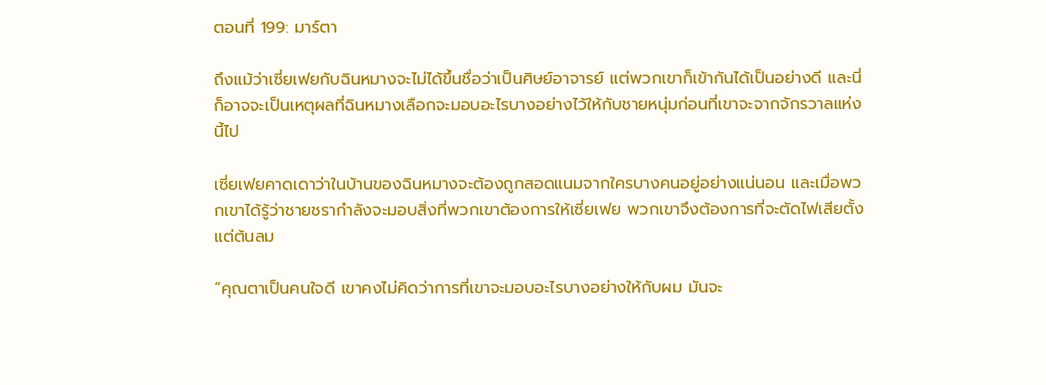ตอนที่ 199: มาร์ตา

ถึงแม้ว่าเซี่ยเฟยกับฉินหมางจะไม่ได้ขึ้นชื่อว่าเป็นศิษย์อาจารย์ แต่พวกเขาก็เข้ากันได้เป็นอย่างดี และนี่ก็อาจจะเป็นเหตุผลที่ฉินหมางเลือกจะมอบอะไรบางอย่างไว้ให้กับชายหนุ่มก่อนที่เขาจะจากจักรวาลแห่งนี้ไป

เซี่ยเฟยคาดเดาว่าในบ้านของฉินหมางจะต้องถูกสอดแนมจากใครบางคนอยู่อย่างแน่นอน และเมื่อพวกเขาได้รู้ว่าชายชรากำลังจะมอบสิ่งที่พวกเขาต้องการให้เซี่ยเฟย พวกเขาจึงต้องการที่จะตัดไฟเสียตั้งแต่ต้นลม

“คุณตาเป็นคนใจดี เขาคงไม่คิดว่าการที่เขาจะมอบอะไรบางอย่างให้กับผม มันจะ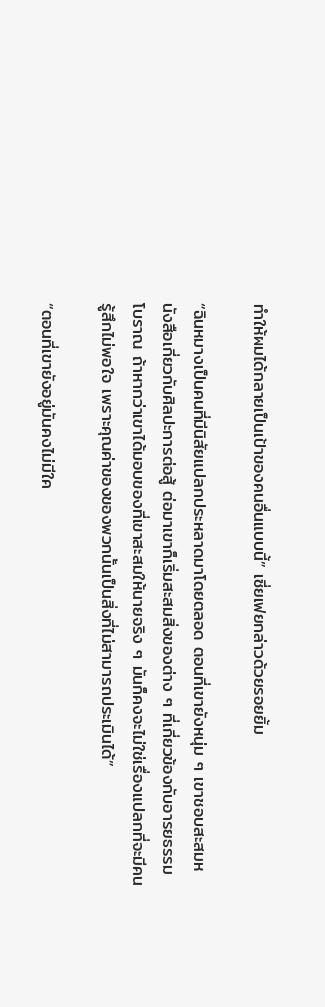ทำให้ผมได้กลายเป็นเป้าของคนอื่นแบบนี้” เซี่ยเฟยกล่าวด้วยรอยยิ้ม

“ฉินหมางเป็นคนที่มีนิสัยแปลกประหลาดมาโดยตลอด ตอนที่เขายังหนุ่ม ๆ เขาชอบสะสมหนังสือเกี่ยวกับศิลปะการต่อสู้ ต่อมาเขาก็เริ่มสะสมสิ่งของต่าง ๆ ที่เกี่ยวข้องกับอารยธรรมโบราณ ถ้าหากว่าเขาได้มอบของที่เขาสะสมให้นายจริง ๆ มันก็คงจะไม่ใช่เรื่องแปลกที่จะมีคนรู้สึกไม่พอใจ เพราะคุณค่าของของพวกนั้นเป็นสิ่งที่ไม่สามารถประเมินได้”

“ตอนที่เขายังอยู่มันคงไม่มีใค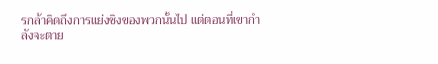รกล้าคิดถึงการแย่งชิงของพวกนั้นไป แต่ตอนที่เขากำลังจะตาย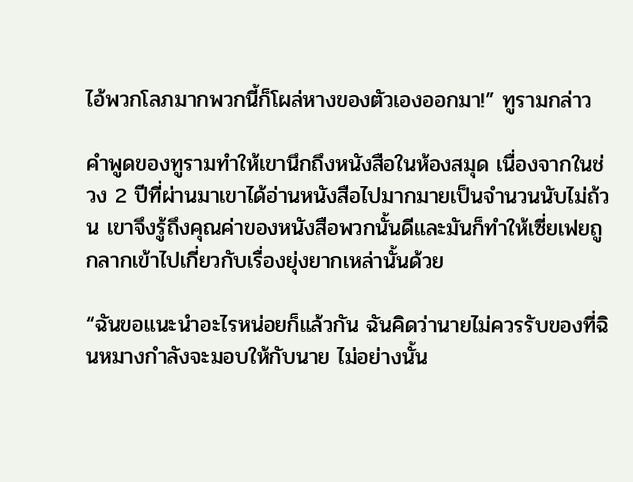ไอ้พวกโลภมากพวกนี้ก็โผล่หางของตัวเองออกมา!” ทูรามกล่าว

คำพูดของทูรามทำให้เขานึกถึงหนังสือในห้องสมุด เนื่องจากในช่วง 2 ปีที่ผ่านมาเขาได้อ่านหนังสือไปมากมายเป็นจำนวนนับไม่ถ้วน เขาจึงรู้ถึงคุณค่าของหนังสือพวกนั้นดีและมันก็ทำให้เซี่ยเฟยถูกลากเข้าไปเกี่ยวกับเรื่องยุ่งยากเหล่านั้นด้วย

“ฉันขอแนะนำอะไรหน่อยก็แล้วกัน ฉันคิดว่านายไม่ควรรับของที่ฉินหมางกำลังจะมอบให้กับนาย ไม่อย่างนั้น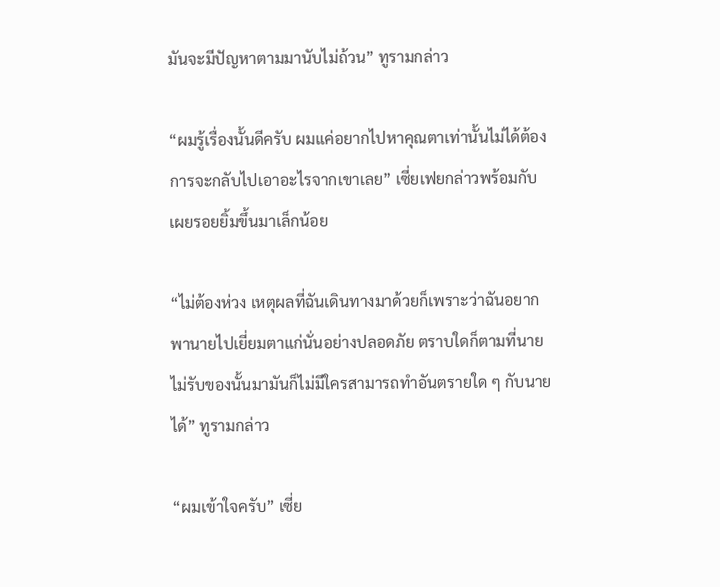มันจะมีปัญหาตามมานับไม่ถ้วน” ทูรามกล่าว

“ผมรู้เรื่องนั้นดีครับ ผมแค่อยากไปหาคุณตาเท่านั้นไม่ได้ต้องการจะกลับไปเอาอะไรจากเขาเลย” เซี่ยเฟยกล่าวพร้อมกับเผยรอยยิ้มขึ้นมาเล็กน้อย

“ไม่ต้องห่วง เหตุผลที่ฉันเดินทางมาด้วยก็เพราะว่าฉันอยากพานายไปเยี่ยมตาแก่นั่นอย่างปลอดภัย ตราบใดก็ตามที่นายไม่รับของนั้นมามันก็ไม่มีใครสามารถทำอันตรายใด ๆ กับนายได้” ทูรามกล่าว

“ผมเข้าใจครับ” เซี่ย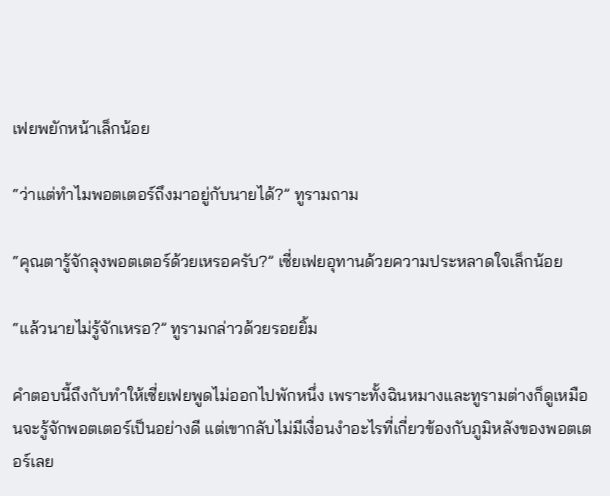เฟยพยักหน้าเล็กน้อย

“ว่าแต่ทำไมพอตเตอร์ถึงมาอยู่กับนายได้?” ทูรามถาม

“คุณตารู้จักลุงพอตเตอร์ด้วยเหรอครับ?” เซี่ยเฟยอุทานด้วยความประหลาดใจเล็กน้อย

“แล้วนายไม่รู้จักเหรอ?” ทูรามกล่าวด้วยรอยยิ้ม

คำตอบนี้ถึงกับทำให้เซี่ยเฟยพูดไม่ออกไปพักหนึ่ง เพราะทั้งฉินหมางและทูรามต่างก็ดูเหมือนจะรู้จักพอตเตอร์เป็นอย่างดี แต่เขากลับไม่มีเงื่อนงำอะไรที่เกี่ยวข้องกับภูมิหลังของพอตเตอร์เลย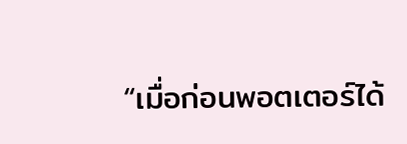“เมื่อก่อนพอตเตอร์ได้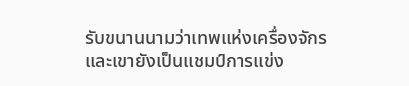รับขนานนามว่าเทพแห่งเครื่องจักรและเขายังเป็นแชมป์การแข่ง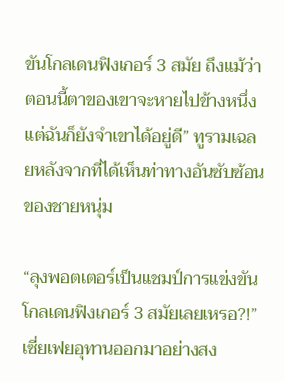ขันโกลเดนฟิงเกอร์ 3 สมัย ถึงแม้ว่าตอนนี้ตาของเขาจะหายไปข้างหนึ่งแต่ฉันก็ยังจำเขาได้อยู่ดี” ทูรามเฉลยหลังจากที่ได้เห็นท่าทางอันซับซ้อนของชายหนุ่ม

“ลุงพอตเตอร์เป็นแชมป์การแข่งขันโกลเดนฟิงเกอร์ 3 สมัยเลยเหรอ?!” เซี่ยเฟยอุทานออกมาอย่างสง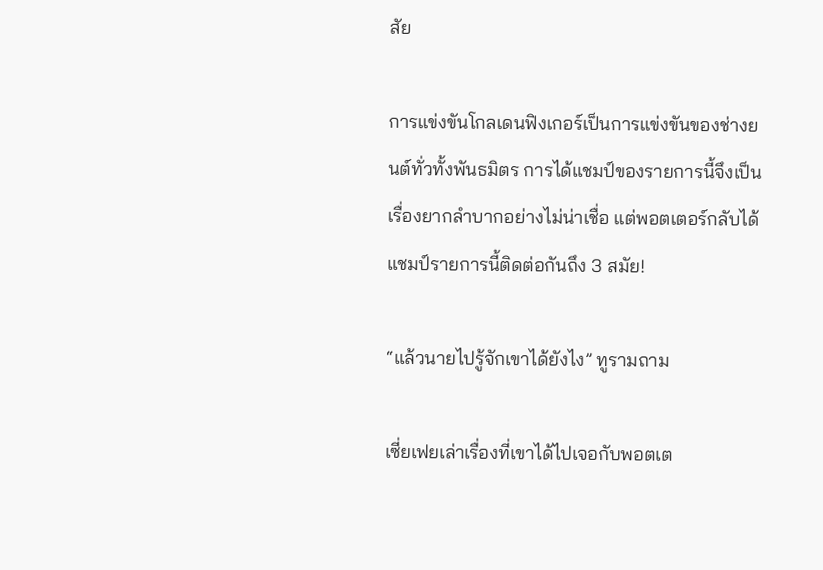สัย

การแข่งขันโกลเดนฟิงเกอร์เป็นการแข่งขันของช่างยนต์ทั่วทั้งพันธมิตร การได้แชมป์ของรายการนี้จึงเป็นเรื่องยากลำบากอย่างไม่น่าเชื่อ แต่พอตเตอร์กลับได้แชมป์รายการนี้ติดต่อกันถึง 3 สมัย!

“แล้วนายไปรู้จักเขาได้ยังไง” ทูรามถาม

เซี่ยเฟยเล่าเรื่องที่เขาได้ไปเจอกับพอตเต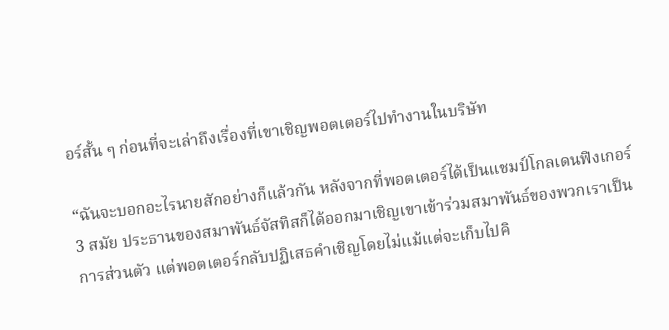อร์สั้น ๆ ก่อนที่จะเล่าถึงเรื่องที่เขาเชิญพอตเตอร์ไปทำงานในบริษัท

“ฉันจะบอกอะไรนายสักอย่างก็แล้วกัน หลังจากที่พอตเตอร์ได้เป็นแชมป์โกลเดนฟิงเกอร์ 3 สมัย ประธานของสมาพันธ์จัสทิสก็ได้ออกมาเชิญเขาเข้าร่วมสมาพันธ์ของพวกเราเป็นการส่วนตัว แต่พอตเตอร์กลับปฏิเสธคำเชิญโดยไม่แม้แต่จะเก็บไปคิ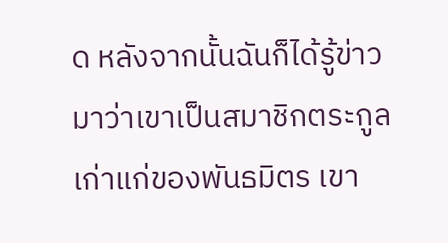ด หลังจากนั้นฉันก็ได้รู้ข่าวมาว่าเขาเป็นสมาชิกตระกูลเก่าแก่ของพันธมิตร เขา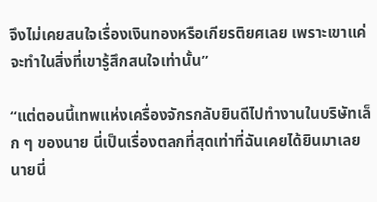จึงไม่เคยสนใจเรื่องเงินทองหรือเกียรติยศเลย เพราะเขาแค่จะทำในสิ่งที่เขารู้สึกสนใจเท่านั้น”

“แต่ตอนนี้เทพแห่งเครื่องจักรกลับยินดีไปทำงานในบริษัทเล็ก ๆ ของนาย นี่เป็นเรื่องตลกที่สุดเท่าที่ฉันเคยได้ยินมาเลย นายนี่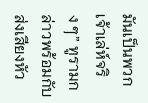มันเป็นพวกเจ้าเล่ห์จริง ๆ” ทูรามกล่าวพร้อมกับส่งเสียงหัว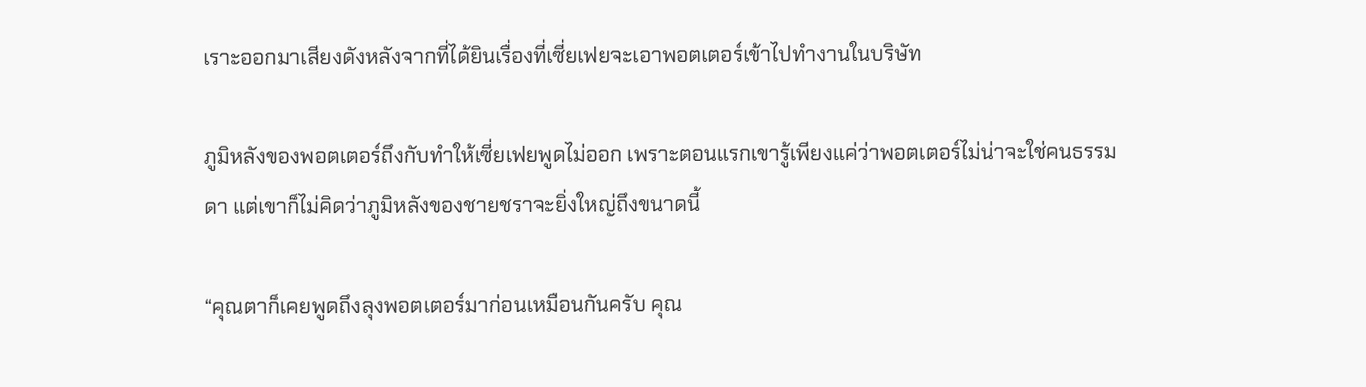เราะออกมาเสียงดังหลังจากที่ได้ยินเรื่องที่เซี่ยเฟยจะเอาพอตเตอร์เข้าไปทำงานในบริษัท

ภูมิหลังของพอตเตอร์ถึงกับทำให้เซี่ยเฟยพูดไม่ออก เพราะตอนแรกเขารู้เพียงแค่ว่าพอตเตอร์ไม่น่าจะใช่คนธรรมดา แต่เขาก็ไม่คิดว่าภูมิหลังของชายชราจะยิ่งใหญ่ถึงขนาดนี้

“คุณตาก็เคยพูดถึงลุงพอตเตอร์มาก่อนเหมือนกันครับ คุณ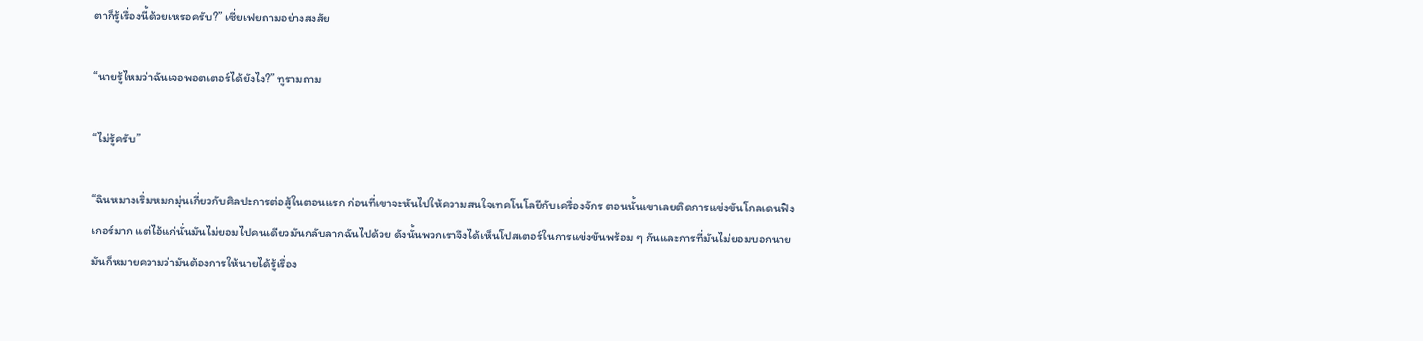ตาก็รู้เรื่องนี้ด้วยเหรอครับ?” เซี่ยเฟยถามอย่างสงสัย

“นายรู้ไหมว่าฉันเจอพอตเตอร์ได้ยังไง?” ทูรามถาม

“ไม่รู้ครับ”

“ฉินหมางเริ่มหมกมุ่นเกี่ยวกับศิลปะการต่อสู้ในตอนแรก ก่อนที่เขาจะหันไปให้ความสนใจเทคโนโลยีกับเครื่องจักร ตอนนั้นเขาเลยติดการแข่งขันโกลเดนฟิงเกอร์มาก แต่ไอ้แก่นั่นมันไม่ยอมไปคนเดียวมันกลับลากฉันไปด้วย ดังนั้นพวกเราจึงได้เห็นโปสเตอร์ในการแข่งขันพร้อม ๆ กันและการที่มันไม่ยอมบอกนาย มันก็หมายความว่ามันต้องการให้นายได้รู้เรื่อง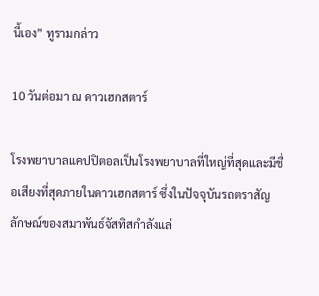นี้เอง” ทูรามกล่าว

10 วันต่อมา ณ ดาวเฮกสตาร์

โรงพยาบาลแคปปิตอลเป็นโรงพยาบาลที่ใหญ่ที่สุดและมีชื่อเสียงที่สุดภายในดาวเฮกสตาร์ ซึ่งในปัจจุบันรถตราสัญลักษณ์ของสมาพันธ์จัสทิสกำลังแล่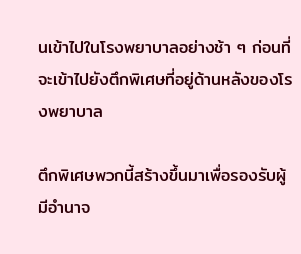นเข้าไปในโรงพยาบาลอย่างช้า ๆ ก่อนที่จะเข้าไปยังตึกพิเศษที่อยู่ด้านหลังของโรงพยาบาล

ตึกพิเศษพวกนี้สร้างขึ้นมาเพื่อรองรับผู้มีอำนาจ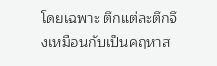โดยเฉพาะ ตึกแต่ละตึกจึงเหมือนกับเป็นคฤหาส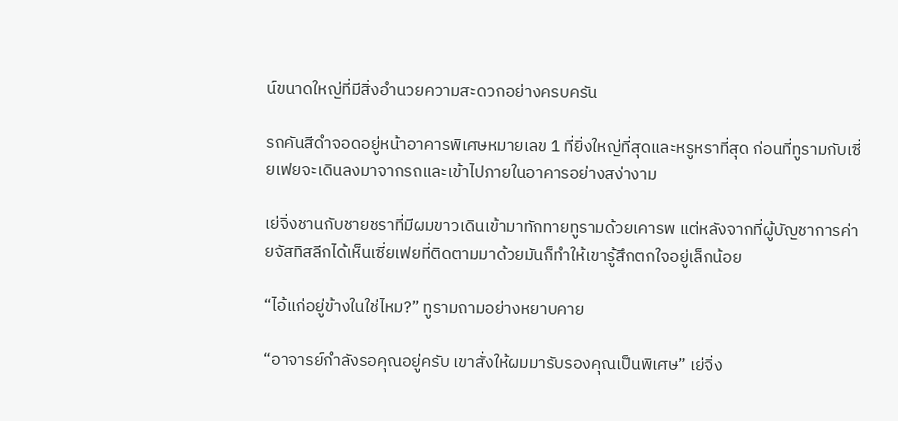น์ขนาดใหญ่ที่มีสิ่งอำนวยความสะดวกอย่างครบครัน

รถคันสีดำจอดอยู่หน้าอาคารพิเศษหมายเลข 1 ที่ยิ่งใหญ่ที่สุดและหรูหราที่สุด ก่อนที่ทูรามกับเซี่ยเฟยจะเดินลงมาจากรถและเข้าไปภายในอาคารอย่างสง่างาม

เย่จิ่งชานกับชายชราที่มีผมขาวเดินเข้ามาทักทายทูรามด้วยเคารพ แต่หลังจากที่ผู้บัญชาการค่ายจัสทิสลีกได้เห็นเซี่ยเฟยที่ติดตามมาด้วยมันก็ทำให้เขารู้สึกตกใจอยู่เล็กน้อย

“ไอ้แก่อยู่ข้างในใช่ไหม?” ทูรามถามอย่างหยาบคาย

“อาจารย์กำลังรอคุณอยู่ครับ เขาสั่งให้ผมมารับรองคุณเป็นพิเศษ” เย่จิ่ง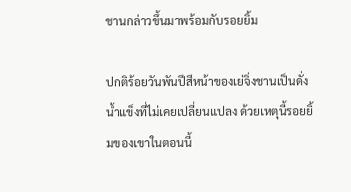ชานกล่าวขึ้นมาพร้อมกับรอยยิ้ม

ปกติร้อยวันพันปีสีหน้าของเย่จิ่งชานเป็นดั่งน้ำแข็งที่ไม่เคยเปลี่ยนแปลง ด้วยเหตุนี้รอยยิ้มของเขาในตอนนี้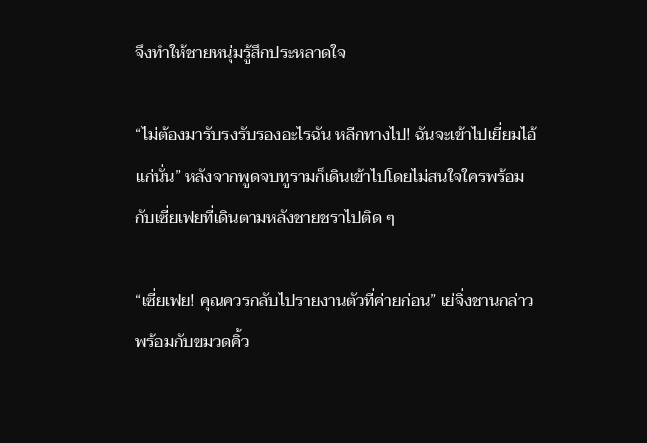จึงทำให้ชายหนุ่มรู้สึกประหลาดใจ

“ไม่ต้องมารับรงรับรองอะไรฉัน หลีกทางไป! ฉันจะเข้าไปเยี่ยมไอ้แก่นั่น” หลังจากพูดจบทูรามก็เดินเข้าไปโดยไม่สนใจใครพร้อมกับเซี่ยเฟยที่เดินตามหลังชายชราไปติด ๆ

“เซี่ยเฟย! คุณควรกลับไปรายงานตัวที่ค่ายก่อน” เย่จิ่งชานกล่าวพร้อมกับขมวดคิ้ว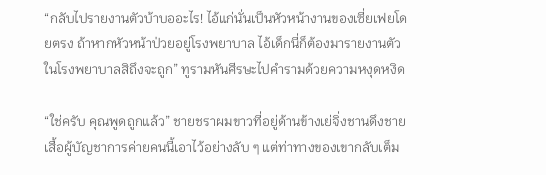“กลับไปรายงานตัวบ้าบออะไร! ไอ้แก่นั่นเป็นหัวหน้างานของเซี่ยเฟยโดยตรง ถ้าหากหัวหน้าป่วยอยู่โรงพยาบาล ไอ้เด็กนี่ก็ต้องมารายงานตัวในโรงพยาบาลสิถึงจะถูก” ทูรามหันศีรษะไปคำรามด้วยความหงุดหงิด

“ใช่ครับ คุณพูดถูกแล้ว” ชายชราผมขาวที่อยู่ด้านข้างเย่จิ่งชานดึงชายเสื้อผู้บัญชาการค่ายคนนี้เอาไว้อย่างลับ ๆ แต่ท่าทางของเขากลับเต็ม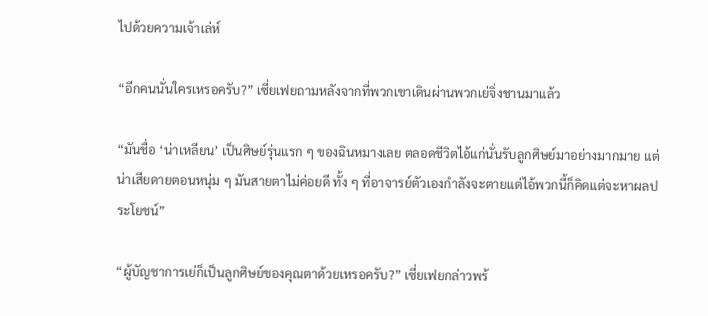ไปด้วยความเจ้าเล่ห์

“อีกคนนั่นใครเหรอครับ?” เซี่ยเฟยถามหลังจากที่พวกเขาเดินผ่านพวกเย่จิ่งชานมาแล้ว

“มันชื่อ ‘น่าเหลียน’ เป็นศิษย์รุ่นแรก ๆ ของฉินหมางเลย ตลอดชีวิตไอ้แก่นั่นรับลูกศิษย์มาอย่างมากมาย แต่น่าเสียดายตอนหนุ่ม ๆ มันสายตาไม่ค่อยดี ทั้ง ๆ ที่อาจารย์ตัวเองกำลังจะตายแต่ไอ้พวกนี้ก็คิดแต่จะหาผลประโยชน์”

“ผู้บัญชาการเย่ก็เป็นลูกศิษย์ของคุณตาด้วยเหรอครับ?” เซี่ยเฟยกล่าวพร้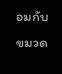อมกับขมวด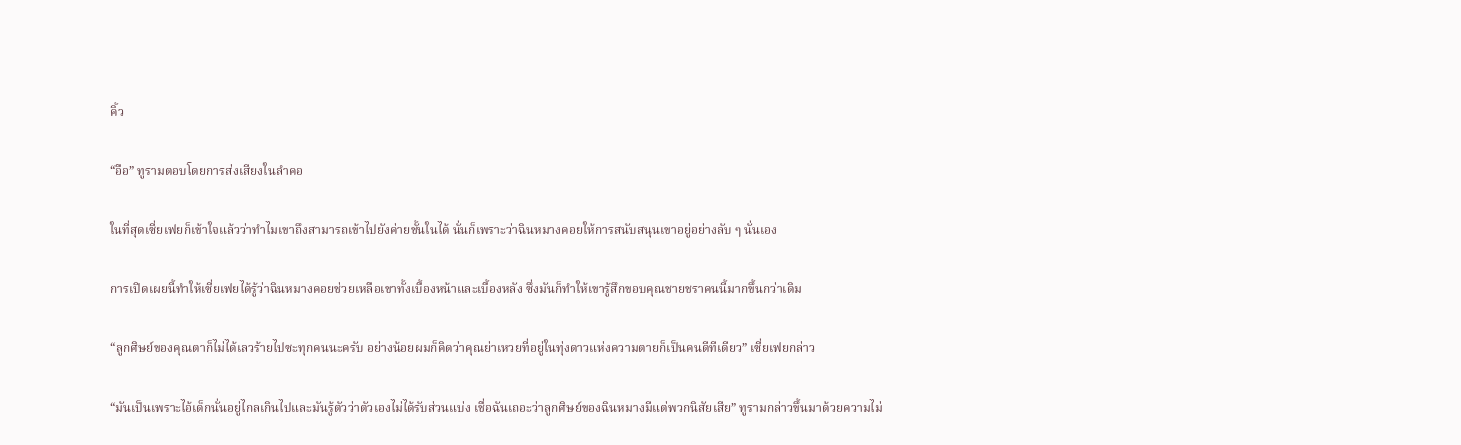คิ้ว

“อือ” ทูรามตอบโดยการส่งเสียงในลำคอ

ในที่สุดเซี่ยเฟยก็เข้าใจแล้วว่าทำไมเขาถึงสามารถเข้าไปยังค่ายชั้นในได้ นั่นก็เพราะว่าฉินหมางคอยให้การสนับสนุนเขาอยู่อย่างลับ ๆ นั่นเอง

การเปิดเผยนี้ทำให้เซี่ยเฟยได้รู้ว่าฉินหมางคอยช่วยเหลือเขาทั้งเบื้องหน้าและเบื้องหลัง ซึ่งมันก็ทำให้เขารู้สึกขอบคุณชายชราคนนี้มากขึ้นกว่าเดิม

“ลูกศิษย์ของคุณตาก็ไม่ได้เลวร้ายไปซะทุกคนนะครับ อย่างน้อยผมก็คิดว่าคุณย่าเหวยที่อยู่ในทุ่งดาวแห่งความตายก็เป็นคนดีทีเดียว” เซี่ยเฟยกล่าว

“มันเป็นเพราะไอ้เด็กนั่นอยู่ไกลเกินไปและมันรู้ตัวว่าตัวเองไม่ได้รับส่วนแบ่ง เชื่อฉันเถอะว่าลูกศิษย์ของฉินหมางมีแต่พวกนิสัยเสีย” ทูรามกล่าวขึ้นมาด้วยความไม่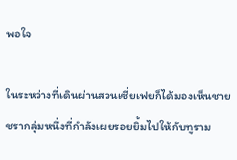พอใจ

ในระหว่างที่เดินผ่านสวนเซี่ยเฟยก็ได้มองเห็นชายชรากลุ่มหนึ่งที่กำลังเผยรอยยิ้มไปให้กับทูราม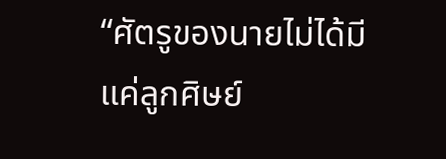“ศัตรูของนายไม่ได้มีแค่ลูกศิษย์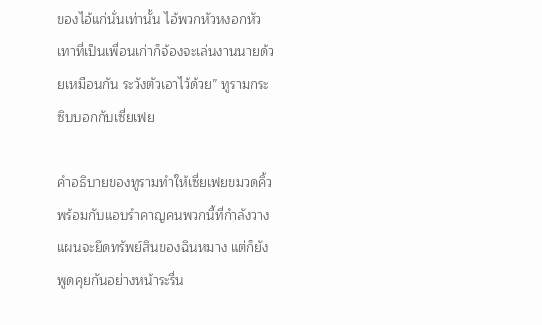ของไอ้แก่นั่นเท่านั้น ไอ้พวกหัวหงอกหัวเทาที่เป็นเพื่อนเก่าก็จ้องจะเล่นงานนายด้วยเหมือนกัน ระวังตัวเอาไว้ด้วย” ทูรามกระซิบบอกกับเซี่ยเฟย

คำอธิบายของทูรามทำให้เซี่ยเฟยขมวดคิ้วพร้อมกับแอบรำคาญคนพวกนี้ที่กำลังวางแผนจะยึดทรัพย์สินของฉินหมาง แต่ก็ยังพูดคุยกันอย่างหน้าระรื่น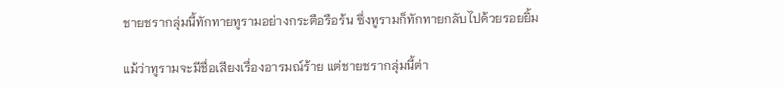ชายชรากลุ่มนี้ทักทายทูรามอย่างกระตือรือร้น ซึ่งทูรามก็ทักทายกลับไปด้วยรอยยิ้ม

แม้ว่าทูรามจะมีชื่อเสียงเรื่องอารมณ์ร้าย แต่ชายชรากลุ่มนี้ต่า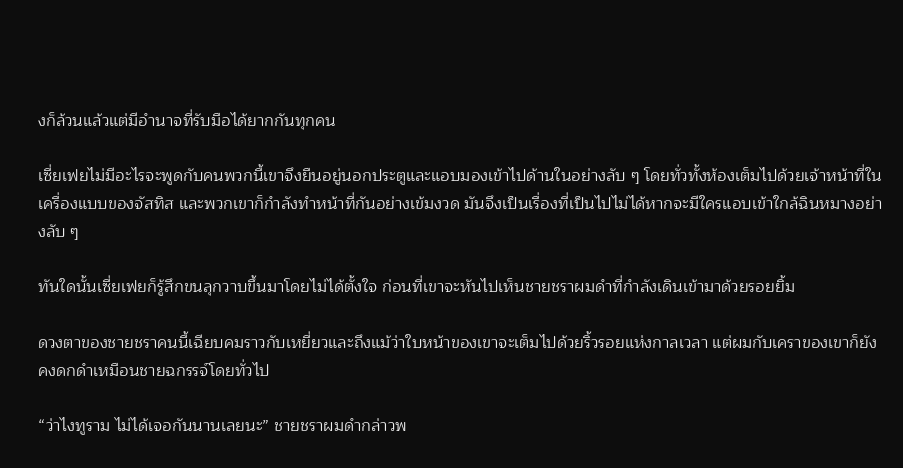งก็ล้วนแล้วแต่มีอำนาจที่รับมือได้ยากกันทุกคน

เซี่ยเฟยไม่มีอะไรจะพูดกับคนพวกนี้เขาจึงยืนอยู่นอกประตูและแอบมองเข้าไปด้านในอย่างลับ ๆ โดยทั่วทั้งห้องเต็มไปด้วยเจ้าหน้าที่ในเครื่องแบบของจัสทิส และพวกเขาก็กำลังทำหน้าที่กันอย่างเข้มงวด มันจึงเป็นเรื่องที่เป็นไปไม่ได้หากจะมีใครแอบเข้าใกล้ฉินหมางอย่างลับ ๆ

ทันใดนั้นเซี่ยเฟยก็รู้สึกขนลุกวาบขึ้นมาโดยไม่ได้ตั้งใจ ก่อนที่เขาจะหันไปเห็นชายชราผมดำที่กำลังเดินเข้ามาด้วยรอยยิ้ม

ดวงตาของชายชราคนนี้เฉียบคมราวกับเหยี่ยวและถึงแม้ว่าใบหน้าของเขาจะเต็มไปด้วยริ้วรอยแห่งกาลเวลา แต่ผมกับเคราของเขาก็ยังคงดกดำเหมือนชายฉกรรจ์โดยทั่วไป

“ว่าไงทูราม ไม่ได้เจอกันนานเลยนะ” ชายชราผมดำกล่าวพ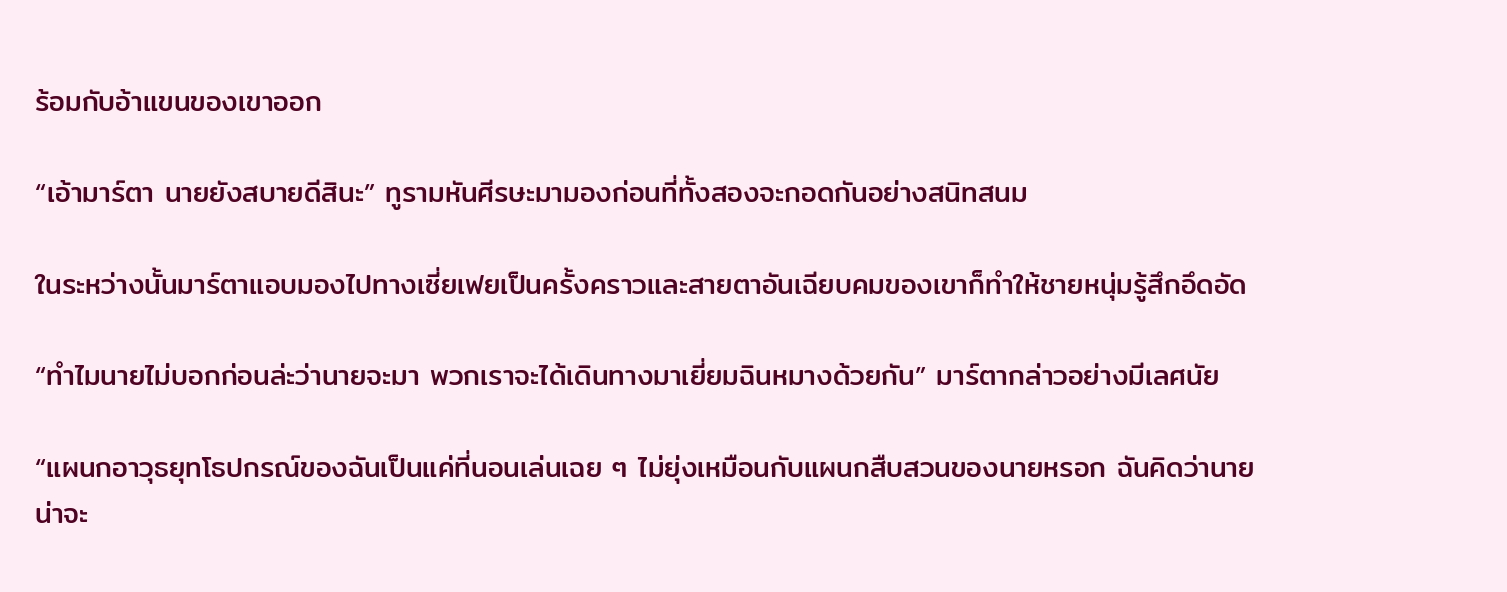ร้อมกับอ้าแขนของเขาออก

“เอ้ามาร์ตา นายยังสบายดีสินะ” ทูรามหันศีรษะมามองก่อนที่ทั้งสองจะกอดกันอย่างสนิทสนม

ในระหว่างนั้นมาร์ตาแอบมองไปทางเซี่ยเฟยเป็นครั้งคราวและสายตาอันเฉียบคมของเขาก็ทำให้ชายหนุ่มรู้สึกอึดอัด

“ทำไมนายไม่บอกก่อนล่ะว่านายจะมา พวกเราจะได้เดินทางมาเยี่ยมฉินหมางด้วยกัน” มาร์ตากล่าวอย่างมีเลศนัย

“แผนกอาวุธยุทโธปกรณ์ของฉันเป็นแค่ที่นอนเล่นเฉย ๆ ไม่ยุ่งเหมือนกับแผนกสืบสวนของนายหรอก ฉันคิดว่านายน่าจะ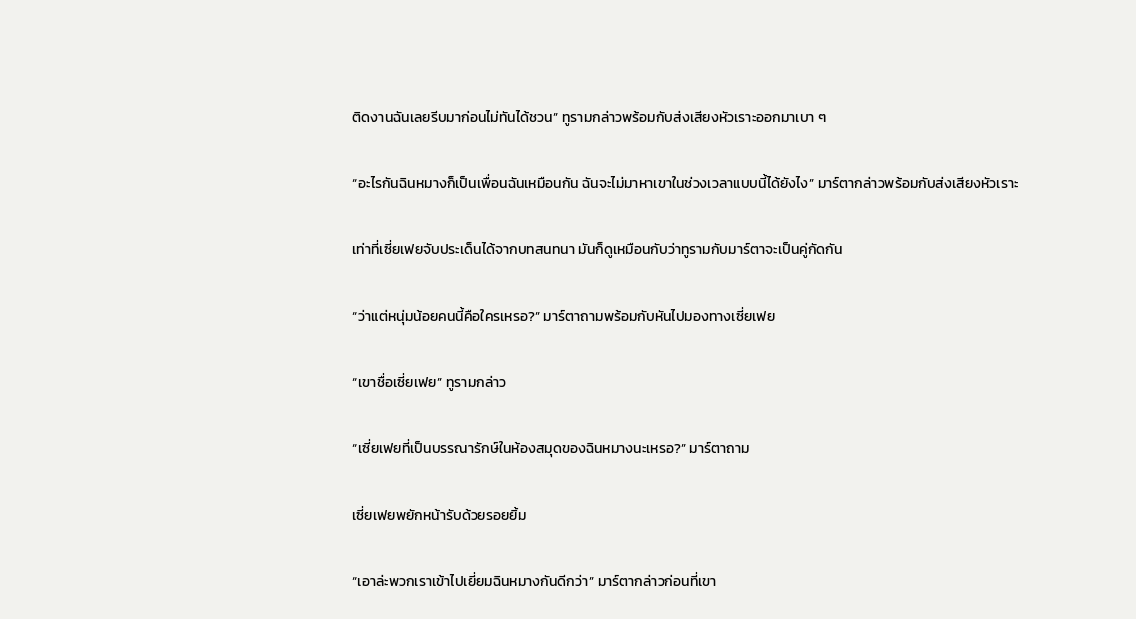ติดงานฉันเลยรีบมาก่อนไม่ทันได้ชวน” ทูรามกล่าวพร้อมกับส่งเสียงหัวเราะออกมาเบา ๆ

“อะไรกันฉินหมางก็เป็นเพื่อนฉันเหมือนกัน ฉันจะไม่มาหาเขาในช่วงเวลาแบบนี้ได้ยังไง” มาร์ตากล่าวพร้อมกับส่งเสียงหัวเราะ

เท่าที่เซี่ยเฟยจับประเด็นได้จากบทสนทนา มันก็ดูเหมือนกับว่าทูรามกับมาร์ตาจะเป็นคู่กัดกัน

“ว่าแต่หนุ่มน้อยคนนี้คือใครเหรอ?” มาร์ตาถามพร้อมกับหันไปมองทางเซี่ยเฟย

“เขาชื่อเซี่ยเฟย” ทูรามกล่าว

“เซี่ยเฟยที่เป็นบรรณารักษ์ในห้องสมุดของฉินหมางนะเหรอ?” มาร์ตาถาม

เซี่ยเฟยพยักหน้ารับด้วยรอยยิ้ม

“เอาล่ะพวกเราเข้าไปเยี่ยมฉินหมางกันดีกว่า” มาร์ตากล่าวก่อนที่เขา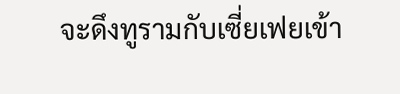จะดึงทูรามกับเซี่ยเฟยเข้า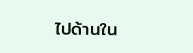ไปด้านใน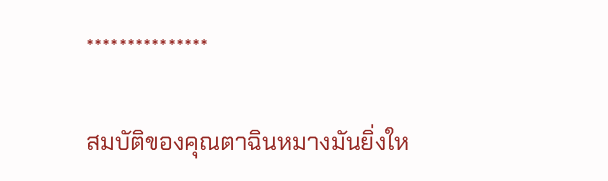***************

สมบัติของคุณตาฉินหมางมันยิ่งให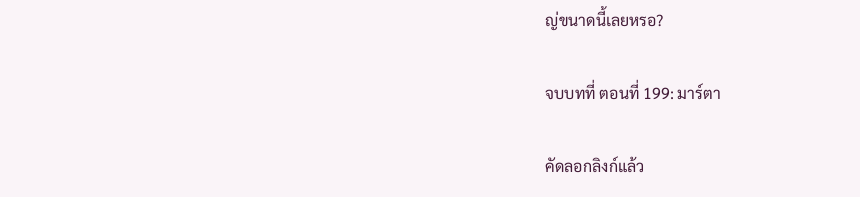ญ่ขนาดนี้เลยหรอ?

จบบทที่ ตอนที่ 199: มาร์ตา

คัดลอกลิงก์แล้ว